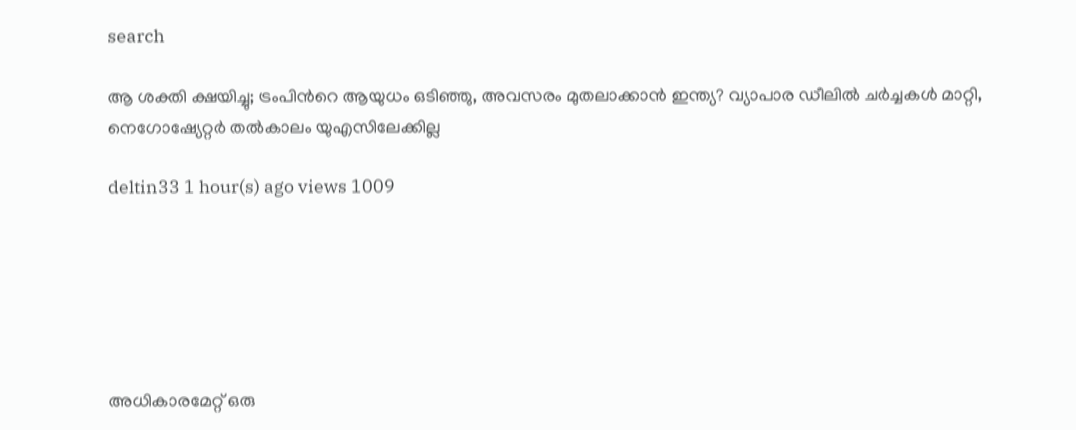search

ആ ശക്തി ക്ഷയിച്ചു; ട്രംപിന്‍റെ ആയുധം ഒടിഞ്ഞു, അവസരം മുതലാക്കാൻ ഇന്ത്യ? വ്യാപാര ഡീലിൽ ചർച്ചകൾ മാറ്റി, നെഗോഷ്യേറ്റർ തൽകാലം യുഎസിലേക്കില്ല

deltin33 1 hour(s) ago views 1009






അധികാരമേറ്റ് ഒരു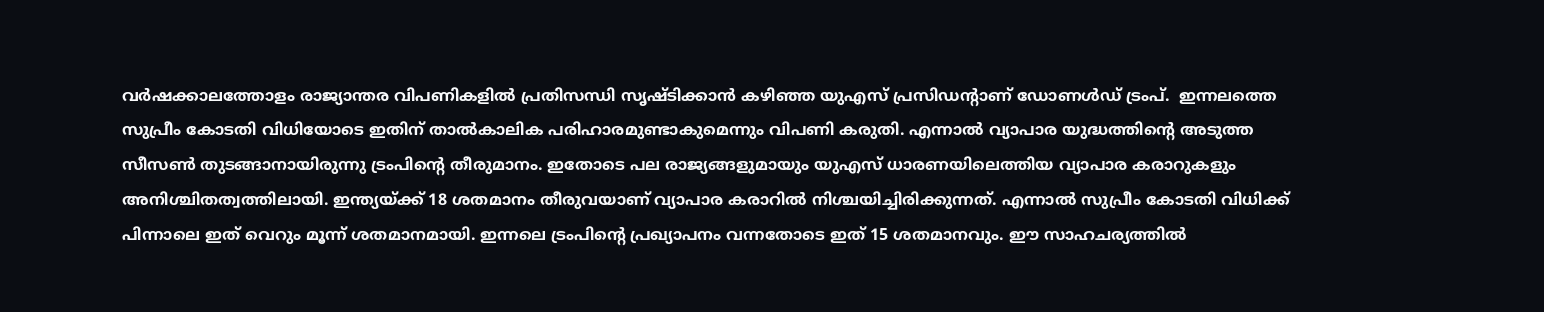വർഷക്കാലത്തോളം രാജ്യാന്തര വിപണികളിൽ പ്രതിസന്ധി സൃഷ്ടിക്കാൻ കഴിഞ്ഞ യുഎസ് പ്രസിഡന്‍റാണ് ഡോണൾഡ് ട്രംപ്.  ഇന്നലത്തെ സുപ്രീം കോടതി വിധിയോടെ ഇതിന് താൽകാലിക പരിഹാരമുണ്ടാകുമെന്നും വിപണി കരുതി. എന്നാൽ വ്യാപാര യുദ്ധത്തിന്‍റെ അടുത്ത സീസൺ തുടങ്ങാനായിരുന്നു ട്രംപിന്‍റെ തീരുമാനം. ഇതോടെ പല രാജ്യങ്ങളുമായും യുഎസ് ധാരണയിലെത്തിയ വ്യാപാര കരാറുകളും അനിശ്ചിതത്വത്തിലായി. ഇന്ത്യയ്ക്ക് 18 ശതമാനം തീരുവയാണ് വ്യാപാര കരാറിൽ നിശ്ചയിച്ചിരിക്കുന്നത്. എന്നാൽ സുപ്രീം കോടതി വിധിക്ക് പിന്നാലെ ഇത് വെറും മൂന്ന് ശതമാനമായി. ഇന്നലെ ട്രംപിന്‍റെ പ്രഖ്യാപനം വന്നതോടെ ഇത് 15 ശതമാനവും. ഈ സാഹചര്യത്തിൽ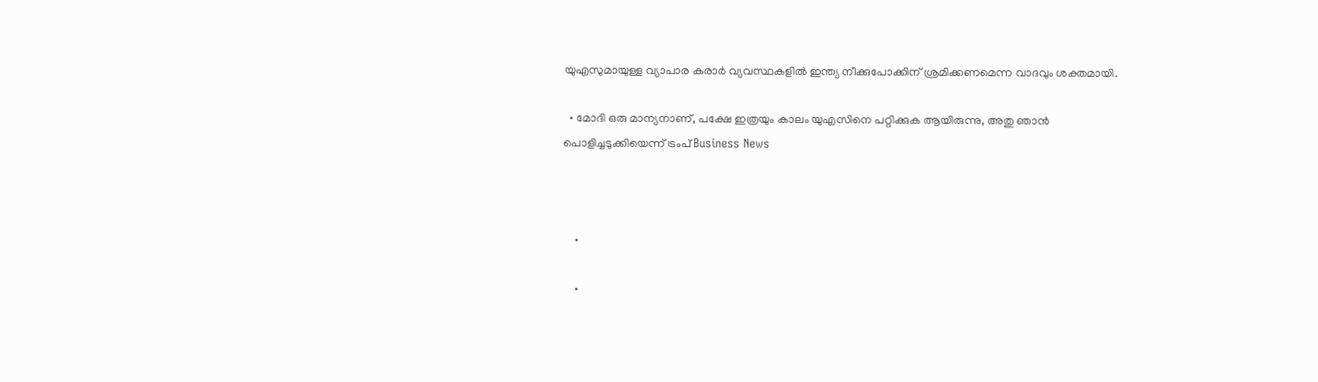യുഎസുമായുള്ള വ്യാപാര കരാർ വ്യവസ്ഥകളിൽ ഇന്ത്യ നീക്കുപോക്കിന് ശ്രമിക്കണമെന്ന വാദവും ശക്തമായി.

  • മോദി ഒരു മാന്യനാണ്, പക്ഷേ ഇത്രയും കാലം യുഎസിനെ പറ്റിക്കുക ആയിരുന്നു, അതു ഞാൻ പൊളിച്ചടുക്കിയെന്ന് ട്രംപ് Business News



    •

    •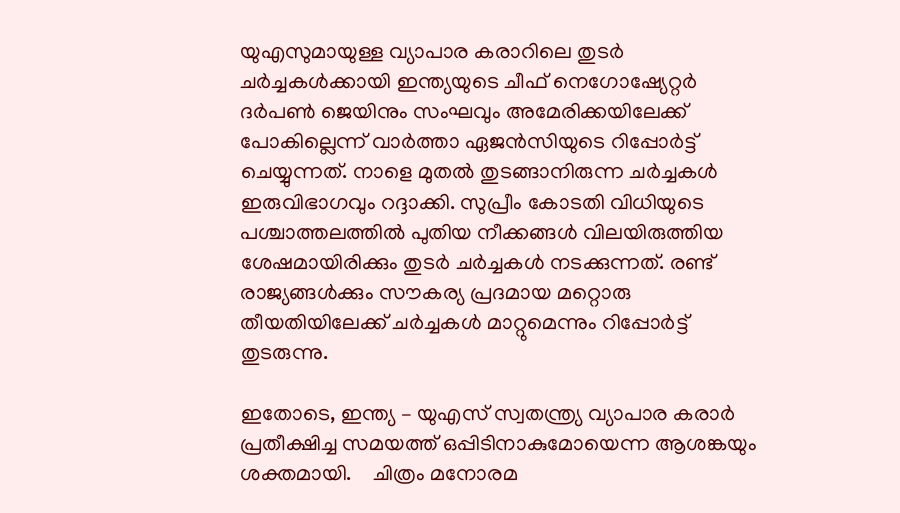യുഎസുമായുള്ള വ്യാപാര കരാറിലെ തുടർ ചർച്ചകൾക്കായി ഇന്ത്യയുടെ ചീഫ് നെഗോഷ്യേറ്റർ ദർപൺ ജെയിനും സംഘവും അമേരിക്കയിലേക്ക് പോകില്ലെന്ന് വാര്‍ത്താ ഏജൻസിയുടെ റിപ്പോർട്ട് ചെയ്യുന്നത്. നാളെ മുതൽ തുടങ്ങാനിരുന്ന ചർച്ചകൾ ഇരുവിഭാഗവും റദ്ദാക്കി. സുപ്രീം കോടതി വിധിയുടെ പശ്ചാത്തലത്തിൽ പുതിയ നീക്കങ്ങൾ വിലയിരുത്തിയ ശേഷമായിരിക്കും തുടർ ചർച്ചകള്‍ നടക്കുന്നത്. രണ്ട് രാജ്യങ്ങൾക്കും സൗകര്യ പ്രദമായ മറ്റൊരു തീയതിയിലേക്ക് ചർ‍ച്ചകൾ മാറ്റുമെന്നും റിപ്പോർട്ട് തുടരുന്നു.

ഇതോടെ, ഇന്ത്യ – യുഎസ് സ്വതന്ത്ര്യ വ്യാപാര കരാർ പ്രതീക്ഷിച്ച സമയത്ത് ഒപ്പിടിനാകുമോയെന്ന ആശങ്കയും ശക്തമായി.    ചിത്രം മനോരമ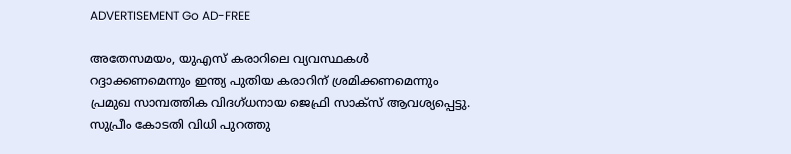ADVERTISEMENT Go AD-FREE

അതേസമയം, യുഎസ് കരാറിലെ വ്യവസ്ഥകൾ റദ്ദാക്കണമെന്നും ഇന്ത്യ പുതിയ കരാറിന് ശ്രമിക്കണമെന്നും പ്രമുഖ സാമ്പത്തിക വിദഗ്‍ധനായ ജെഫ്രി സാക്സ് ആവശ്യപ്പെട്ടു. സുപ്രീം കോടതി വിധി പുറത്തു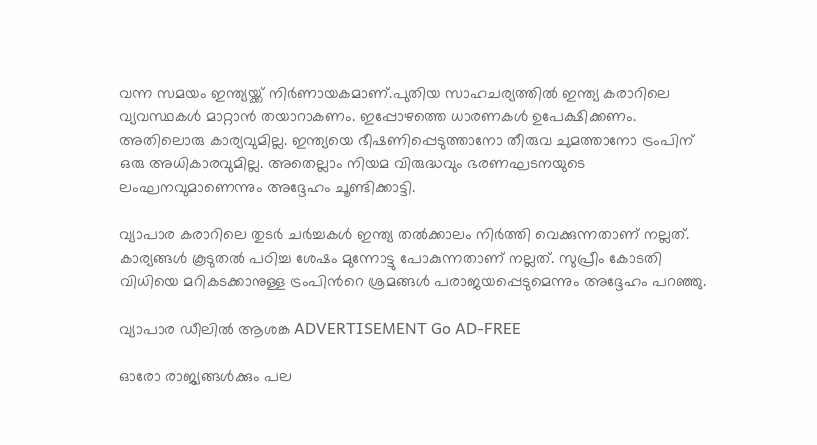വന്ന സമയം ഇന്ത്യയ്ക്ക് നിർണായകമാണ്.പുതിയ സാഹചര്യത്തിൽ ഇന്ത്യ കരാറിലെ വ്യവസ്ഥകൾ മാറ്റാൻ തയാറാകണം. ഇപ്പോഴത്തെ ധാരണകൾ ഉപേക്ഷിക്കണം. അതിലൊരു കാര്യവുമില്ല. ഇന്ത്യയെ ഭീഷണിപ്പെടുത്താനോ തീരുവ ചുമത്താനോ ട്രംപിന് ഒരു അധികാരവുമില്ല. അതെല്ലാം നിയമ വിരുദ്ധവും ഭരണഘടനയുടെ ലംഘനവുമാണെന്നും അദ്ദേഹം ചൂണ്ടിക്കാട്ടി.

വ്യാപാര കരാറിലെ തുടർ ചർച്ചകൾ ഇന്ത്യ തൽക്കാലം നിർ‍ത്തി വെക്കുന്നതാണ് നല്ലത്. കാര്യങ്ങൾ കൂടുതൽ പഠിച്ച ശേഷം മുന്നോട്ടു പോകുന്നതാണ് നല്ലത്. സുപ്രീം കോടതി വിധിയെ മറികടക്കാനുള്ള ട്രംപിന്‍റെ ശ്രമങ്ങൾ പരാജയപ്പെടുമെന്നും അദ്ദേഹം പറഞ്ഞു.

വ്യാപാര ഡീലിൽ ആശങ്ക ADVERTISEMENT Go AD-FREE

ഓരോ രാജ്യങ്ങൾക്കും പല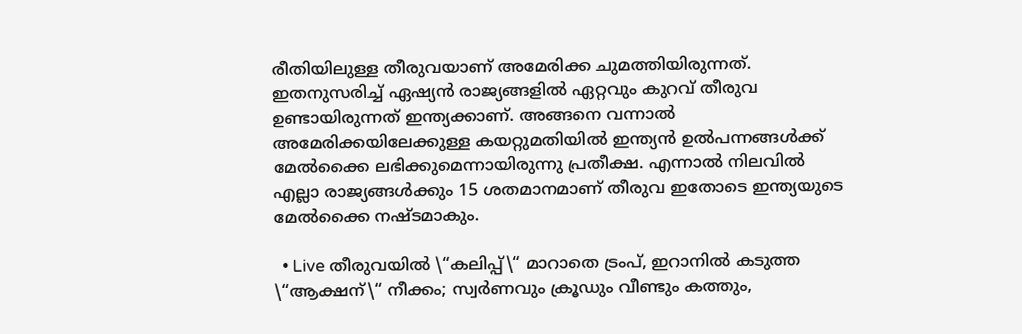രീതിയിലുള്ള തീരുവയാണ് അമേരിക്ക ചുമത്തിയിരുന്നത്. ഇതനുസരിച്ച് ഏഷ്യൻ രാജ്യങ്ങളിൽ ഏറ്റവും കുറവ് തീരുവ ഉണ്ടായിരുന്നത് ഇന്ത്യക്കാണ്. അങ്ങനെ വന്നാൽ അമേരിക്കയിലേക്കുള്ള കയറ്റുമതിയിൽ ഇന്ത്യൻ ഉല്‍പന്നങ്ങള്‍ക്ക് മേൽക്കൈ ലഭിക്കുമെന്നായിരുന്നു പ്രതീക്ഷ. എന്നാൽ നിലവിൽ എല്ലാ രാജ്യങ്ങൾക്കും 15 ശതമാനമാണ് തീരുവ ഇതോടെ ഇന്ത്യയുടെ മേൽക്കൈ നഷ്ടമാകും.

  • Live തീരുവയിൽ \“കലിപ്പ്\“ മാറാതെ ട്രംപ്, ഇറാനിൽ കടുത്ത \“ആക്ഷന്\“ നീക്കം; സ്വർണവും ക്രൂഡും വീണ്ടും കത്തും,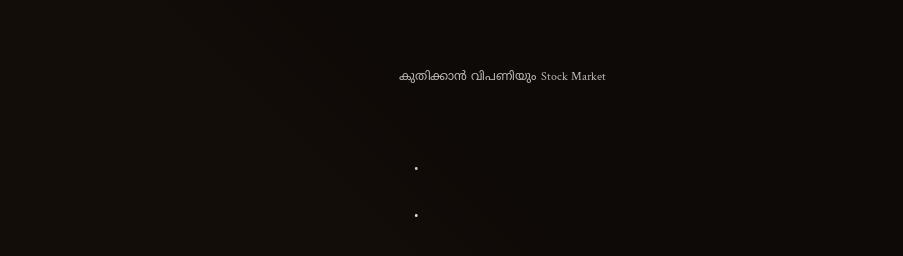കുതിക്കാൻ വിപണിയും Stock Market



    •

    •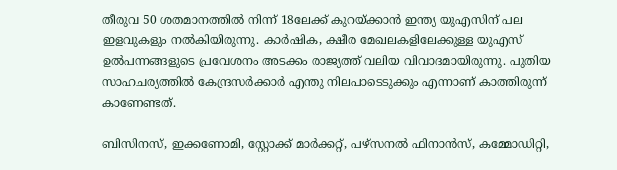തീരുവ 50 ശതമാനത്തിൽ നിന്ന് 18ലേക്ക് കുറയ്ക്കാൻ ഇന്ത്യ യുഎസിന് പല ഇളവുകളും നൽകിയിരുന്നു. കാർഷിക, ക്ഷീര മേഖലകളിലേക്കുള്ള യുഎസ് ഉൽപന്നങ്ങളുടെ പ്രവേശനം അടക്കം രാജ്യത്ത് വലിയ വിവാദമായിരുന്നു. പുതിയ സാഹചര്യത്തിൽ കേന്ദ്രസർക്കാർ എന്തു നിലപാടെടുക്കും എന്നാണ് കാത്തിരുന്ന് കാണേണ്ടത്.

ബിസിനസ്, ഇക്കണോമി, സ്റ്റോക്ക് മാർക്കറ്റ്, പഴ്സനൽ ഫിനാൻസ്, കമ്മോഡിറ്റി,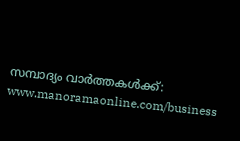സമ്പാദ്യം വാർത്തകൾക്ക്: www.manoramaonline.com/business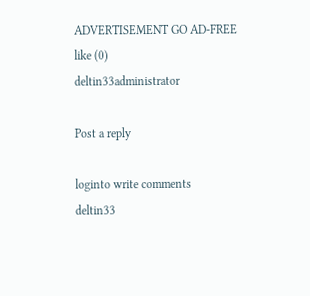ADVERTISEMENT GO AD-FREE
like (0)
deltin33administrator

Post a reply

loginto write comments
deltin33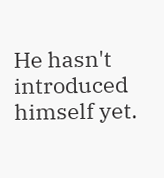He hasn't introduced himself yet.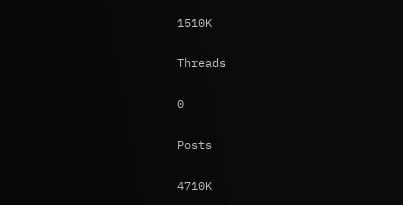1510K

Threads

0

Posts

4710K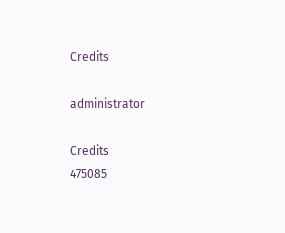Credits

administrator

Credits
475085